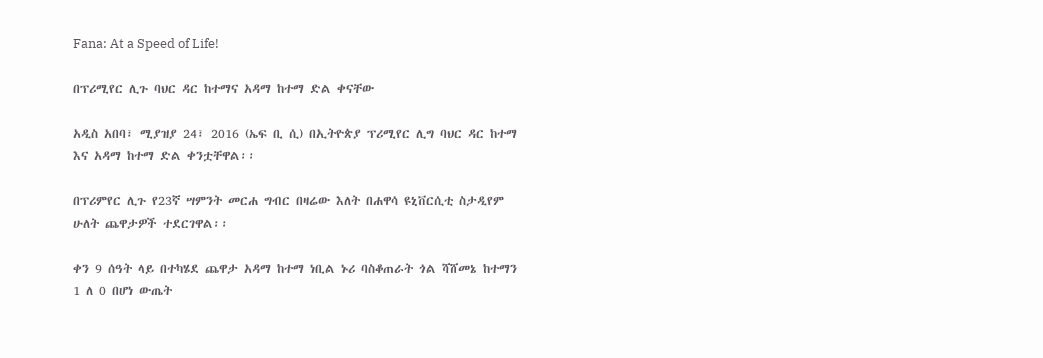Fana: At a Speed of Life!

በፕሪሚየር ሊጉ ባህር ዳር ከተማና አዳማ ከተማ ድል ቀናቸው

አዲስ አበባ፣ ሚያዝያ 24፣ 2016 (ኤፍ ቢ ሲ) በኢትዮጵያ ፕሪሚየር ሊግ ባህር ዳር ከተማ እና አዳማ ከተማ ድል ቀንቷቸዋል፡፡

በፕሪምየር ሊጉ የ23ኛ ሣምንት መርሐ ግብር በዛሬው እለት በሐዋሳ ዩኒቨርሲቲ ስታዲየም ሁለት ጨዋታዎች ተደርገዋል፡፡

ቀን 9 ሰዓት ላይ በተካሄደ ጨዋታ አዳማ ከተማ ነቢል ኑሪ ባስቆጠራት ጎል ሻሸመኔ ከተማን 1 ለ 0 በሆነ ውጤት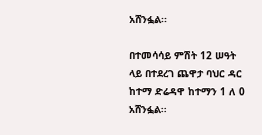አሸንፏል፡፡

በተመሳሳይ ምሽት 12 ሠዓት ላይ በተደረገ ጨዋታ ባህር ዳር ከተማ ድሬዳዋ ከተማን 1 ለ 0 አሸንፏል፡፡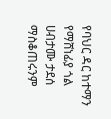የባህር ዳር ከተማን የማሸነፊያ ጎል ሀብታሙ ታደሰ ማስቆጠሩንም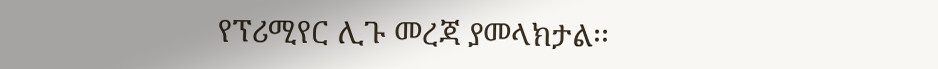የፕሪሚየር ሊጉ መረጃ ያመላክታል፡፡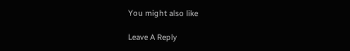You might also like

Leave A Reply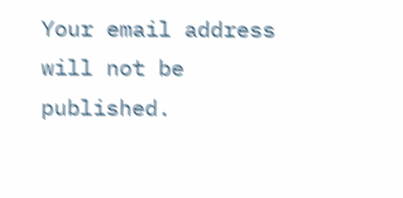Your email address will not be published.